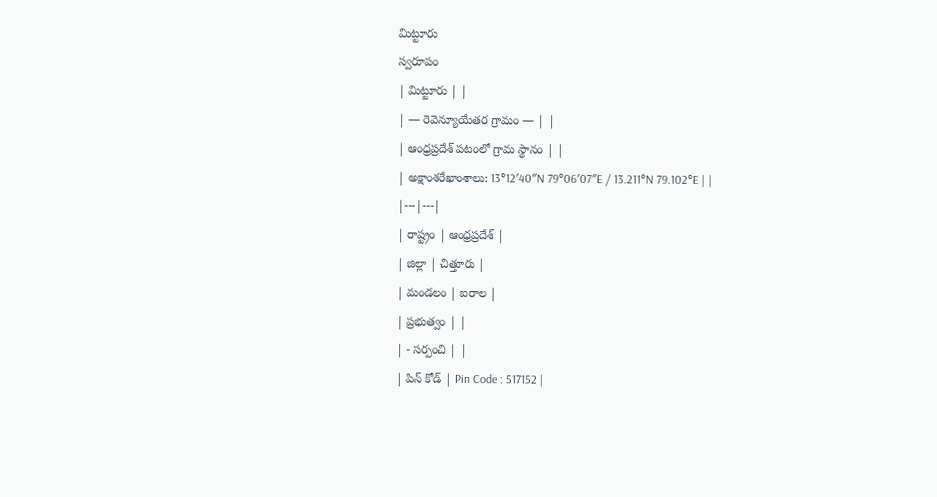మిట్టూరు
స్వరూపం
| మిట్టూరు | |
| — రెవెన్యూయేతర గ్రామం — | |
| ఆంధ్రప్రదేశ్ పటంలో గ్రామ స్థానం | |
| అక్షాంశరేఖాంశాలు: 13°12′40″N 79°06′07″E / 13.211°N 79.102°E | |
|---|---|
| రాష్ట్రం | ఆంధ్రప్రదేశ్ |
| జిల్లా | చిత్తూరు |
| మండలం | ఐరాల |
| ప్రభుత్వం | |
| - సర్పంచి | |
| పిన్ కోడ్ | Pin Code : 517152 |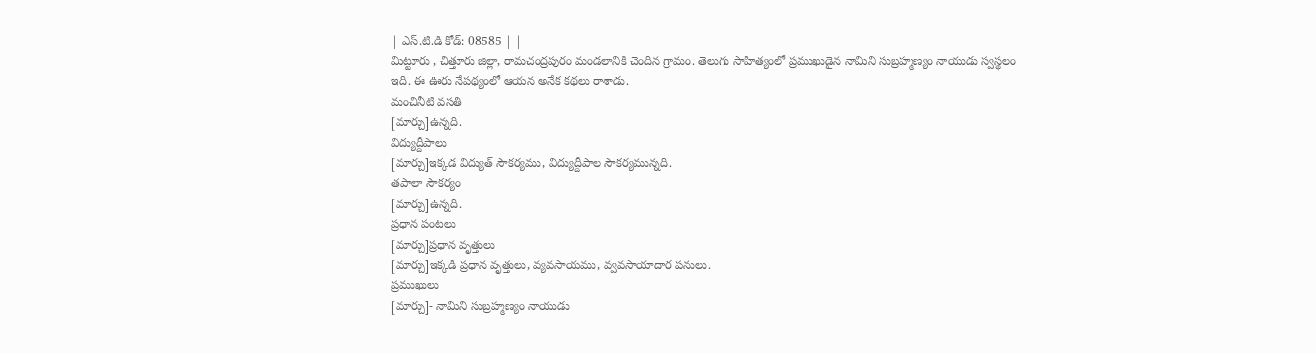| ఎస్.టి.డి కోడ్: 08585 | |
మిట్టూరు , చిత్తూరు జిల్లా, రామచంద్రపురం మండలానికి చెందిన గ్రామం. తెలుగు సాహిత్యంలో ప్రముఖుడైన నామిని సుబ్రహ్మణ్యం నాయుడు స్వస్థలం ఇది. ఈ ఊరు నేపథ్యంలో ఆయన అనేక కథలు రాశాడు.
మంచినీటి వసతి
[మార్చు]ఉన్నది.
విద్యుద్దీపాలు
[మార్చు]ఇక్కడ విద్యుత్ సౌకర్యము, విద్యుద్దీపాల సౌకర్యమున్నది.
తపాలా సౌకర్యం
[మార్చు]ఉన్నది.
ప్రధాన పంటలు
[మార్చు]ప్రధాన వృత్తులు
[మార్చు]ఇక్కడి ప్రధాన వృత్తులు, వ్యవసాయము, వ్వవసాయాదార పనులు.
ప్రముఖులు
[మార్చు]- నామిని సుబ్రహ్మణ్యం నాయుడు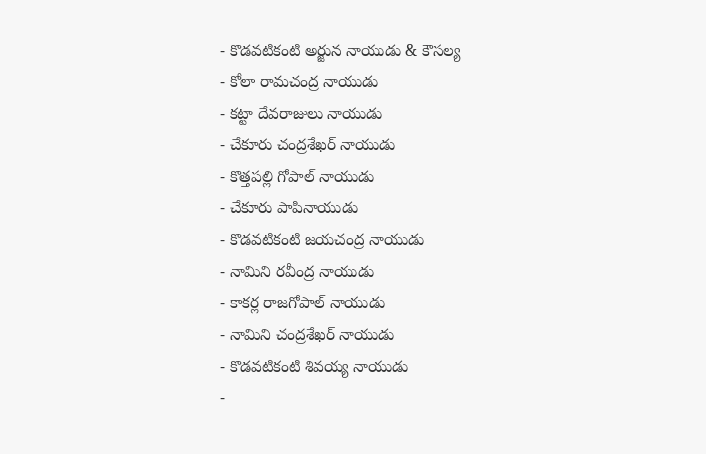- కొడవటికంటి అర్జున నాయుడు & కౌసల్య
- కోలా రామచంద్ర నాయుడు
- కట్టా దేవరాజులు నాయుడు
- చేకూరు చంద్రశేఖర్ నాయుడు
- కొత్తపల్లి గోపాల్ నాయుడు
- చేకూరు పాపినాయుడు
- కొడవటికంటి జయచంద్ర నాయుడు
- నామిని రవీంద్ర నాయుడు
- కాకర్ల రాజగోపాల్ నాయుడు
- నామిని చంద్రశేఖర్ నాయుడు
- కొడవటికంటి శివయ్య నాయుడు
-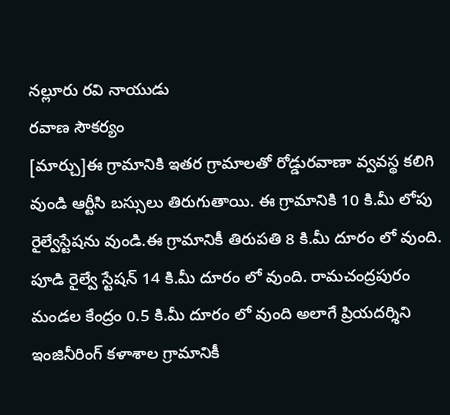నల్లూరు రవి నాయుడు
రవాణ సౌకర్యం
[మార్చు]ఈ గ్రామానికి ఇతర గ్రామాలతో రోడ్డురవాణా వ్వవస్థ కలిగి వుండి ఆర్టీసి బస్సులు తిరుగుతాయి. ఈ గ్రామానికి 10 కి.మీ లోపు రైల్వేస్టేషను వుండి.ఈ గ్రామానికీ తిరుపతి 8 కి.మీ దూరం లో వుంది. పూడి రైల్వే స్టేషన్ 14 కి.మీ దూరం లో వుంది. రామచంద్రపురం మండల కేంద్రం 0.5 కి.మీ దూరం లో వుంది అలాగే ప్రియదర్శిని ఇంజినీరింగ్ కళాశాల గ్రామానికీ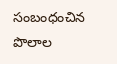సంబంధంచిన పొలాల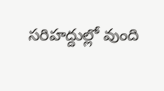సరిహద్దుల్లో వుంది